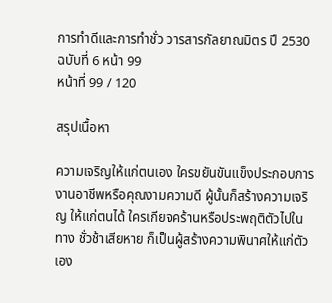การทำดีและการทำชั่ว วารสารกัลยาณมิตร ปี 2530 ฉบับที่ 6 หน้า 99
หน้าที่ 99 / 120

สรุปเนื้อหา

ความเจริญให้แก่ตนเอง ใครขยันขันแข็งประกอบการ งานอาชีพหรือคุณงามความดี ผู้นั้นก็สร้างความเจริญ ให้แก่ตนได้ ใครเกียจคร้านหรือประพฤติตัวไปในทาง ชั่วช้าเสียหาย ก็เป็นผู้สร้างความพินาศให้แก่ตัวเอง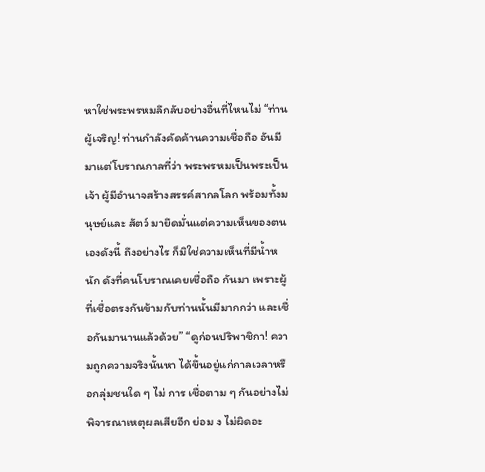หาใช่พระพรหมลึกลับอย่างอื่นที่ไหนไม่ “ท่านผู้เจริญ! ท่านกำลังคัดค้านความเชื่อถือ อันมีมาแต่โบราณกาลที่ว่า พระพรหมเป็นพระเป็นเจ้า ผู้มีอำนาจสร้างสรรค์สากลโลก พร้อมทั้งมนุษย์และ สัตว์ มายึดมั่นแต่ความเห็นของตนเองดังนี้ ถึงอย่างไร ก็มิใช่ความเห็นที่มีน้ำหนัก ดังที่คนโบราณเคยเชื่อถือ กันมา เพราะผู้ที่เชื่อตรงกันข้ามกับท่านนั้นมีมากกว่า และเชื่อกันมานานแล้วด้วย” “ดูก่อนปริพาชิกา! ความถูกความจริงนั้นหา ได้ขึ้นอยู่แก่กาลเวลาหรือกลุ่มชนใด ๆ ไม่ การ เชื่อตาม ๆ กันอย่างไม่พิจารณาเหตุผลเสียอีก ย่อม ง ไม่ผิดอะ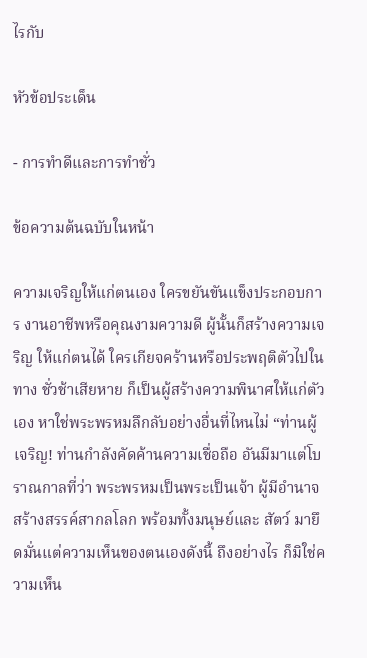ไรกับ

หัวข้อประเด็น

- การทำดีและการทำชั่ว

ข้อความต้นฉบับในหน้า

ความเจริญให้แก่ตนเอง ใครขยันขันแข็งประกอบการ งานอาชีพหรือคุณงามความดี ผู้นั้นก็สร้างความเจริญ ให้แก่ตนได้ ใครเกียจคร้านหรือประพฤติตัวไปในทาง ชั่วช้าเสียหาย ก็เป็นผู้สร้างความพินาศให้แก่ตัวเอง หาใช่พระพรหมลึกลับอย่างอื่นที่ไหนไม่ “ท่านผู้เจริญ! ท่านกำลังคัดค้านความเชื่อถือ อันมีมาแต่โบราณกาลที่ว่า พระพรหมเป็นพระเป็นเจ้า ผู้มีอำนาจสร้างสรรค์สากลโลก พร้อมทั้งมนุษย์และ สัตว์ มายึดมั่นแต่ความเห็นของตนเองดังนี้ ถึงอย่างไร ก็มิใช่ความเห็น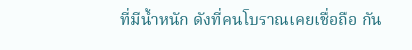ที่มีน้ำหนัก ดังที่คนโบราณเคยเชื่อถือ กัน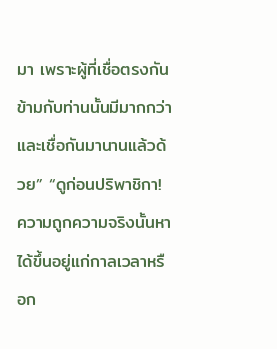มา เพราะผู้ที่เชื่อตรงกันข้ามกับท่านนั้นมีมากกว่า และเชื่อกันมานานแล้วด้วย” “ดูก่อนปริพาชิกา! ความถูกความจริงนั้นหา ได้ขึ้นอยู่แก่กาลเวลาหรือก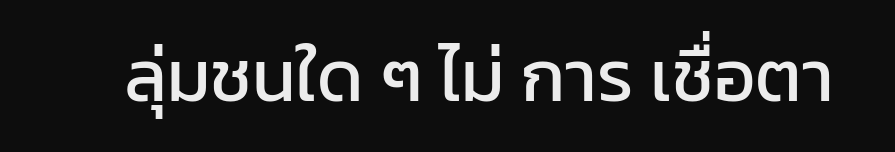ลุ่มชนใด ๆ ไม่ การ เชื่อตา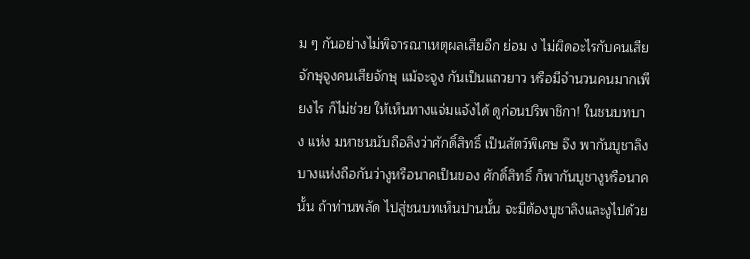ม ๆ กันอย่างไม่พิจารณาเหตุผลเสียอีก ย่อม ง ไม่ผิดอะไรกับคนเสียจักษุจูงคนเสียจักษุ แม้จะจูง กันเป็นแถวยาว หรือมีจํานวนคนมากเพียงไร ก็ไม่ช่วย ให้เห็นทางแจ่มแจ้งได้ ดูก่อนปริพาชิกา! ในชนบทบาง แห่ง มหาชนนับถือลิงว่าศักดิ์สิทธิ์ เป็นสัตว์พิเศษ จึง พากันบูชาลิง บางแห่งถือกันว่างูหรือนาคเป็นของ ศักดิ์สิทธิ์ ก็พากันบูชางูหรือนาคนั้น ถ้าท่านพลัด ไปสู่ชนบทเห็นปานนั้น จะมีต้องบูชาลิงและงูไปด้วย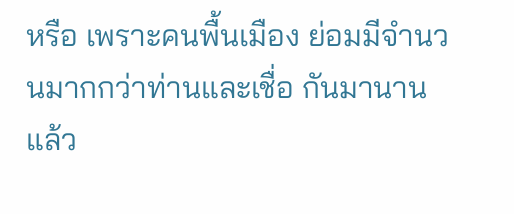หรือ เพราะคนพื้นเมือง ย่อมมีจำนวนมากกว่าท่านและเชื่อ กันมานานแล้ว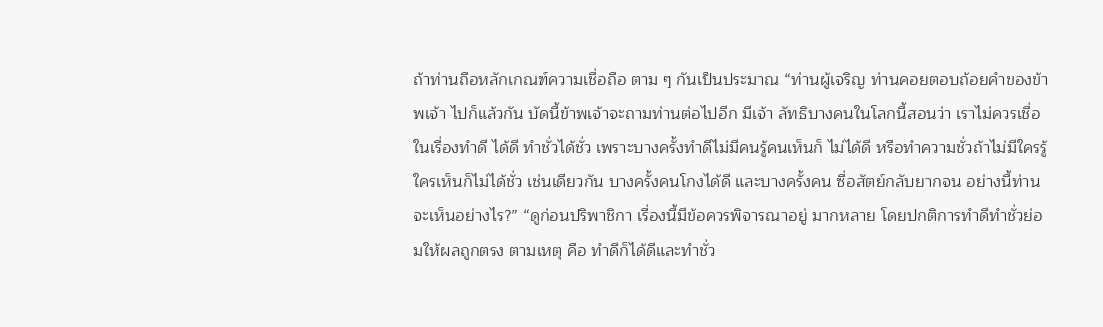ถ้าท่านถือหลักเกณฑ์ความเชื่อถือ ตาม ๆ กันเป็นประมาณ “ท่านผู้เจริญ ท่านคอยตอบถ้อยคำของข้าพเจ้า ไปก็แล้วกัน บัดนี้ข้าพเจ้าจะถามท่านต่อไปอีก มีเจ้า ลัทธิบางคนในโลกนี้สอนว่า เราไม่ควรเชื่อในเรื่องทำดี ได้ดี ทำชั่วได้ชั่ว เพราะบางครั้งทำดีไม่มีคนรู้คนเห็นก็ ไม่ได้ดี หรือทำความชั่วถ้าไม่มีใครรู้ใครเห็นก็ไม่ได้ชั่ว เช่นเดียวกัน บางครั้งคนโกงได้ดี และบางครั้งคน ซื่อสัตย์กลับยากจน อย่างนี้ท่านจะเห็นอย่างไร?” “ดูก่อนปริพาชิกา เรื่องนี้มีข้อควรพิจารณาอยู่ มากหลาย โดยปกติการทำดีทำชั่วย่อมให้ผลถูกตรง ตามเหตุ คือ ทำดีก็ได้ดีและทำชั่ว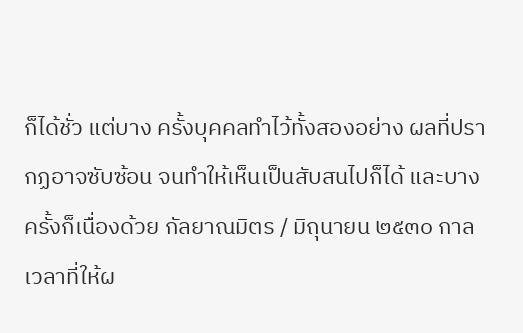ก็ได้ชั่ว แต่บาง ครั้งบุคคลทำไว้ทั้งสองอย่าง ผลที่ปรากฏอาจซับซ้อน จนทำให้เห็นเป็นสับสนไปก็ได้ และบางครั้งก็เนื่องด้วย กัลยาณมิตร / มิถุนายน ๒๕๓๐ กาลเวลาที่ให้ผ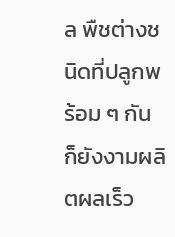ล พืชต่างชนิดที่ปลูกพร้อม ๆ กัน ก็ยังงามผลิตผลเร็ว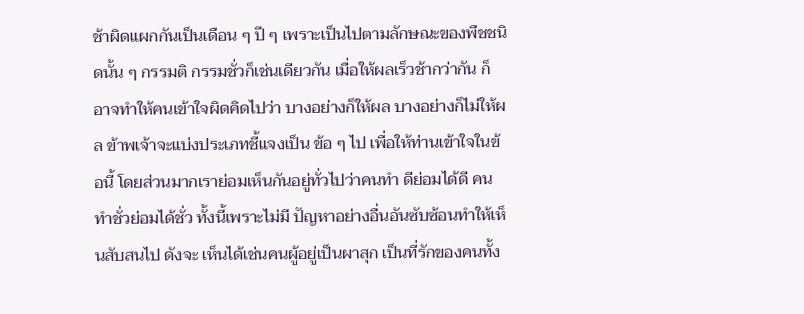ช้าผิดแผกกันเป็นเดือน ๆ ปี ๆ เพราะเป็นไปตามลักษณะของพืชชนิดนั้น ๆ กรรมติ กรรมชั่วก็เช่นเดียวกัน เมื่อให้ผลเร็วช้ากว่ากัน ก็ อาจทำให้คนเข้าใจผิดคิดไปว่า บางอย่างก็ให้ผล บางอย่างก็ไม่ให้ผล ข้าพเจ้าจะแบ่งประเภทชี้แจงเป็น ข้อ ๆ ไป เพื่อให้ท่านเข้าใจในข้อนี้ โดยส่วนมากเราย่อมเห็นกันอยู่ทั่วไปว่าคนทำ ดีย่อมได้ดี คนทำชั่วย่อมได้ชั่ว ทั้งนี้เพราะไม่มี ปัญหาอย่างอื่นอันซับซ้อนทำให้เห็นสับสนไป ดังจะ เห็นได้เช่นคนผู้อยู่เป็นผาสุก เป็นที่รักของคนทั้ง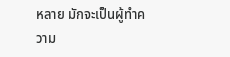หลาย มักจะเป็นผู้ทำความ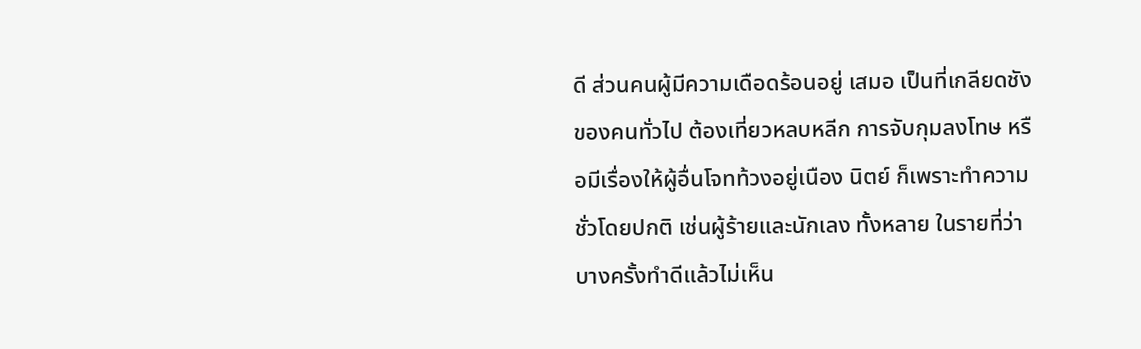ดี ส่วนคนผู้มีความเดือดร้อนอยู่ เสมอ เป็นที่เกลียดชังของคนทั่วไป ต้องเที่ยวหลบหลีก การจับกุมลงโทษ หรือมีเรื่องให้ผู้อื่นโจทท้วงอยู่เนือง นิตย์ ก็เพราะทำความชั่วโดยปกติ เช่นผู้ร้ายและนักเลง ทั้งหลาย ในรายที่ว่า บางครั้งทำดีแล้วไม่เห็น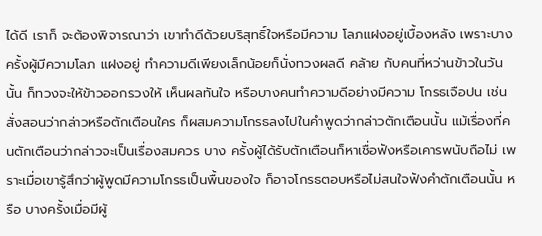ได้ดี เราก็ จะต้องพิจารณาว่า เขาทำดีด้วยบริสุทธิ์ใจหรือมีความ โลภแฝงอยู่เบื้องหลัง เพราะบางครั้งผู้มีความโลภ แฝงอยู่ ทำความดีเพียงเล็กน้อยก็นั่งทวงผลดี คล้าย กับคนที่หว่านข้าวในวันนั้น ก็ทวงจะให้ข้าวออกรวงให้ เห็นผลทันใจ หรือบางคนทําความดีอย่างมีความ โกรธเจือปน เช่นสั่งสอนว่ากล่าวหรือตักเตือนใคร ก็ผสมความโกรธลงไปในคำพูดว่ากล่าวตักเตือนนั้น แม้เรื่องที่คนตักเตือนว่ากล่าวจะเป็นเรื่องสมควร บาง ครั้งผู้ได้รับตักเตือนก็หาเชื่อฟังหรือเคารพนับถือไม่ เพราะเมื่อเขารู้สึกว่าผู้พูดมีความโกรธเป็นพื้นของใจ ก็อาจโกรธตอบหรือไม่สนใจฟังคำตักเตือนนั้น หรือ บางครั้งเมื่อมีผู้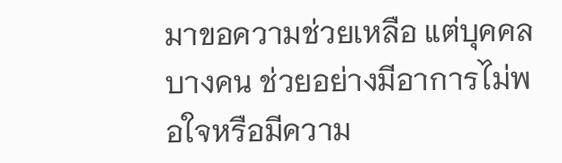มาขอความช่วยเหลือ แต่บุคคลบางคน ช่วยอย่างมีอาการไม่พอใจหรือมีความ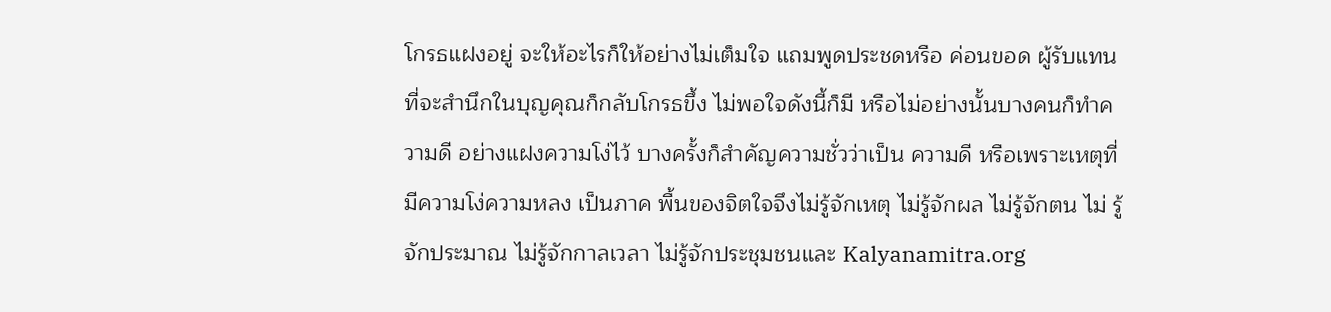โกรธแฝงอยู่ จะให้อะไรก็ให้อย่างไม่เต็มใจ แถมพูดประชดหรือ ค่อนขอด ผู้รับแทนที่จะสำนึกในบุญคุณก็กลับโกรธขึ้ง ไม่พอใจดังนี้ก็มี หรือไม่อย่างนั้นบางคนก็ทำความดี อย่างแฝงความโง่ไว้ บางครั้งก็สำคัญความชั่วว่าเป็น ความดี หรือเพราะเหตุที่มีความโง่ความหลง เป็นภาค พื้นของจิตใจจึงไม่รู้จักเหตุ ไม่รู้จักผล ไม่รู้จักตน ไม่ รู้จักประมาณ ไม่รู้จักกาลเวลา ไม่รู้จักประชุมชนและ Kalyanamitra.org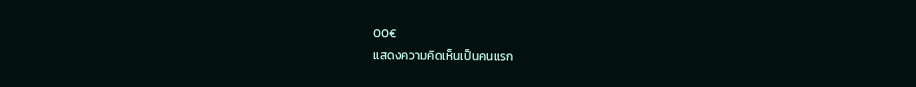00€
แสดงความคิดเห็นเป็นคนแรก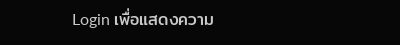Login เพื่อแสดงความ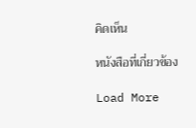คิดเห็น

หนังสือที่เกี่ยวข้อง

Load More